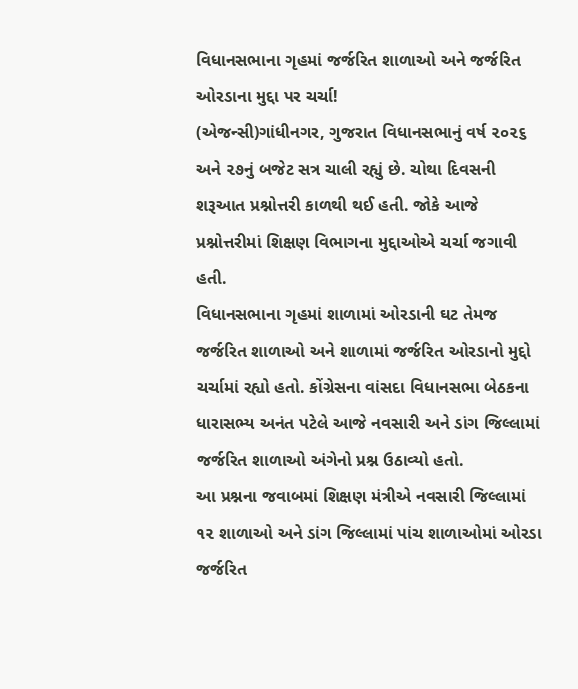વિધાનસભાના ગૃહમાં જર્જરિત શાળાઓ અને જર્જરિત ઓરડાના મુદ્દા પર ચર્ચા!
(એજન્સી)ગાંધીનગર, ગુજરાત વિધાનસભાનું વર્ષ ૨૦૨૬ અને ૨૭નું બજેટ સત્ર ચાલી રહ્યું છે. ચોથા દિવસની શરૂઆત પ્રશ્નોત્તરી કાળથી થઈ હતી. જોકે આજે પ્રશ્નોત્તરીમાં શિક્ષણ વિભાગના મુદ્દાઓએ ચર્ચા જગાવી હતી.
વિધાનસભાના ગૃહમાં શાળામાં ઓરડાની ઘટ તેમજ જર્જરિત શાળાઓ અને શાળામાં જર્જરિત ઓરડાનો મુદ્દો ચર્ચામાં રહ્યો હતો. કોંગ્રેસના વાંસદા વિધાનસભા બેઠકના ધારાસભ્ય અનંત પટેલે આજે નવસારી અને ડાંગ જિલ્લામાં જર્જરિત શાળાઓ અંગેનો પ્રશ્ન ઉઠાવ્યો હતો.
આ પ્રશ્નના જવાબમાં શિક્ષણ મંત્રીએ નવસારી જિલ્લામાં ૧૨ શાળાઓ અને ડાંગ જિલ્લામાં પાંચ શાળાઓમાં ઓરડા જર્જરિત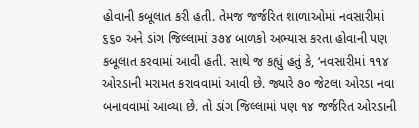હોવાની કબૂલાત કરી હતી. તેમજ જર્જરિત શાળાઓમાં નવસારીમાં ૬૬૦ અને ડાંગ જિલ્લામાં ૩૭૪ બાળકો અભ્યાસ કરતા હોવાની પણ કબૂલાત કરવામાં આવી હતી. સાથે જ કહ્યું હતું કે, ‘નવસારીમાં ૧૧૪ ઓરડાની મરામત કરાવવામાં આવી છે. જ્યારે ૭૦ જેટલા ઓરડા નવા બનાવવામાં આવ્યા છે. તો ડાંગ જિલ્લામાં પણ ૧૪ જર્જરિત ઓરડાની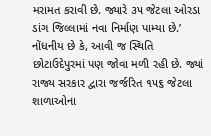મરામત કરાવી છે. જ્યારે ૩૫ જેટલા ઓરડા ડાંગ જિલ્લામાં નવા નિર્માણ પામ્યા છે.’
નોંધનીય છે કે, આવી જ સ્થિતિ છોટાઉદેપુરમાં પણ જોવા મળી રહી છે. જ્યાં રાજ્ય સરકાર દ્વારા જર્જરિત ૧૫૬ જેટલા શાળાઓના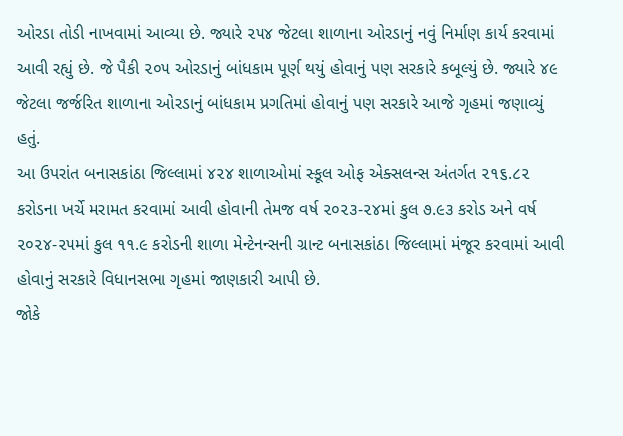ઓરડા તોડી નાખવામાં આવ્યા છે. જ્યારે ૨૫૪ જેટલા શાળાના ઓરડાનું નવું નિર્માણ કાર્ય કરવામાં આવી રહ્યું છે. જે પૈકી ૨૦૫ ઓરડાનું બાંધકામ પૂર્ણ થયું હોવાનું પણ સરકારે કબૂલ્યું છે. જ્યારે ૪૯ જેટલા જર્જરિત શાળાના ઓરડાનું બાંધકામ પ્રગતિમાં હોવાનું પણ સરકારે આજે ગૃહમાં જણાવ્યું હતું.
આ ઉપરાંત બનાસકાંઠા જિલ્લામાં ૪૨૪ શાળાઓમાં સ્કૂલ ઓફ એક્સલન્સ અંતર્ગત ૨૧૬.૮૨ કરોડના ખર્ચે મરામત કરવામાં આવી હોવાની તેમજ વર્ષ ૨૦૨૩-૨૪માં કુલ ૭.૯૩ કરોડ અને વર્ષ ૨૦૨૪-૨૫માં કુલ ૧૧.૯ કરોડની શાળા મેન્ટેનન્સની ગ્રાન્ટ બનાસકાંઠા જિલ્લામાં મંજૂર કરવામાં આવી હોવાનું સરકારે વિધાનસભા ગૃહમાં જાણકારી આપી છે.
જોકે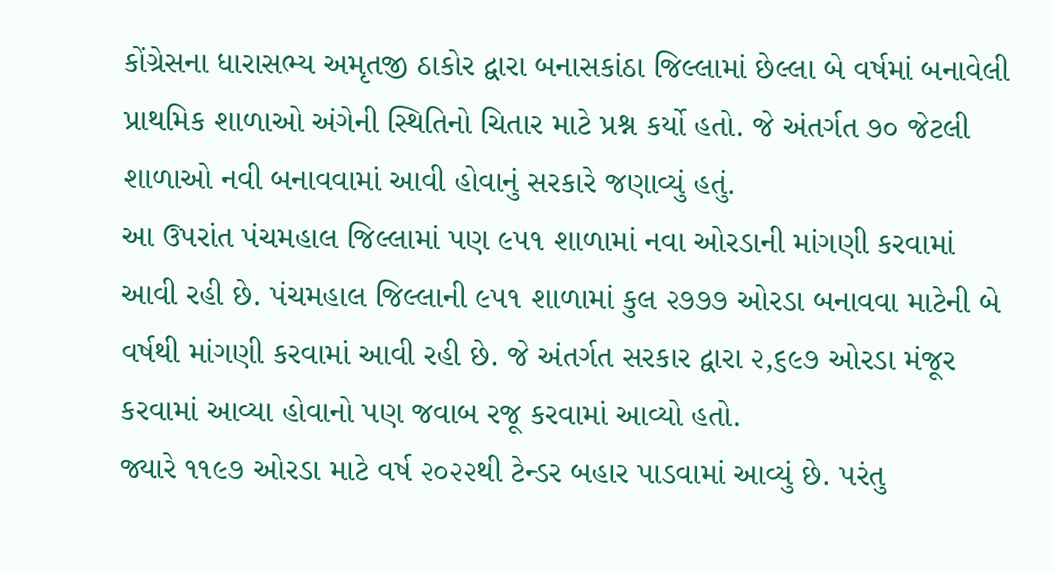કોંગ્રેસના ધારાસભ્ય અમૃતજી ઠાકોર દ્વારા બનાસકાંઠા જિલ્લામાં છેલ્લા બે વર્ષમાં બનાવેલી પ્રાથમિક શાળાઓ અંગેની સ્થિતિનો ચિતાર માટે પ્રશ્ન કર્યો હતો. જે અંતર્ગત ૭૦ જેટલી શાળાઓ નવી બનાવવામાં આવી હોવાનું સરકારે જણાવ્યું હતું.
આ ઉપરાંત પંચમહાલ જિલ્લામાં પણ ૯૫૧ શાળામાં નવા ઓરડાની માંગણી કરવામાં આવી રહી છે. પંચમહાલ જિલ્લાની ૯૫૧ શાળામાં કુલ ૨૭૭૭ ઓરડા બનાવવા માટેની બે વર્ષથી માંગણી કરવામાં આવી રહી છે. જે અંતર્ગત સરકાર દ્વારા ૨,૬૯૭ ઓરડા મંજૂર કરવામાં આવ્યા હોવાનો પણ જવાબ રજૂ કરવામાં આવ્યો હતો.
જ્યારે ૧૧૯૭ ઓરડા માટે વર્ષ ૨૦૨૨થી ટેન્ડર બહાર પાડવામાં આવ્યું છે. પરંતુ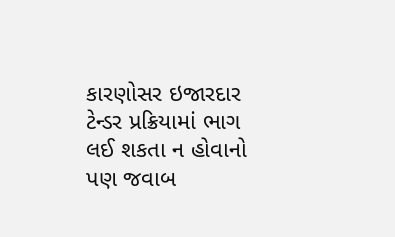કારણોસર ઇજારદાર ટેન્ડર પ્રક્રિયામાં ભાગ લઈ શકતા ન હોવાનો પણ જવાબ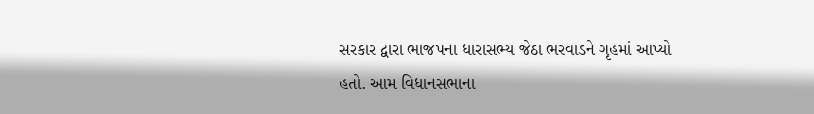સરકાર દ્વારા ભાજપના ધારાસભ્ય જેઠા ભરવાડને ગૃહમાં આપ્યો હતો. આમ વિધાનસભાના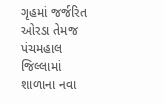ગૃહમાં જર્જરિત ઓરડા તેમજ પંચમહાલ જિલ્લામાં શાળાના નવા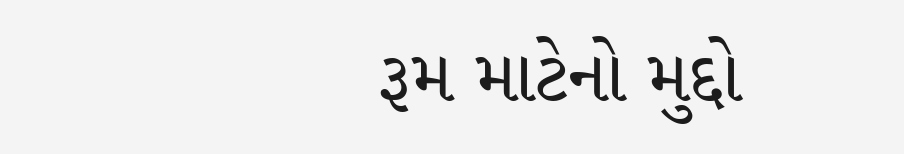રૂમ માટેનો મુદ્દો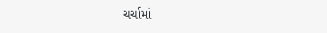ચર્ચામાં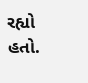રહ્યો હતો.